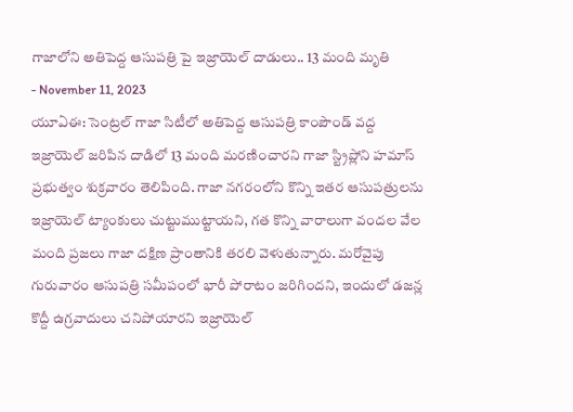గాజాలోని అతిపెద్ద ఆసుపత్రి పై ఇజ్రాయెల్ దాడులు.. 13 మంది మృతి
- November 11, 2023
యూఏఈ: సెంట్రల్ గాజా సిటీలో అతిపెద్ద ఆసుపత్రి కాంపౌండ్ వద్ద ఇజ్రాయెల్ జరిపిన దాడిలో 13 మంది మరణించారని గాజా స్ట్రిప్లోని హమాస్ ప్రభుత్వం శుక్రవారం తెలిపింది. గాజా నగరంలోని కొన్ని ఇతర ఆసుపత్రులను ఇజ్రాయెల్ ట్యాంకులు చుట్టుముట్టాయని, గత కొన్ని వారాలుగా వందల వేల మంది ప్రజలు గాజా దక్షిణ ప్రాంతానికి తరలి వెళుతున్నారు. మరోవైపు గురువారం ఆసుపత్రి సమీపంలో భారీ పోరాటం జరిగిందని, ఇందులో డజన్ల కొద్దీ ఉగ్రవాదులు చనిపోయారని ఇజ్రాయెల్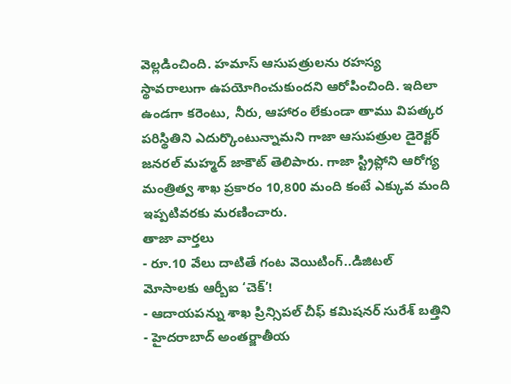వెల్లడించింది. హమాస్ ఆసుపత్రులను రహస్య స్థావరాలుగా ఉపయోగించుకుందని ఆరోపించింది. ఇదిలా ఉండగా కరెంటు, నీరు, ఆహారం లేకుండా తాము విపత్కర పరిస్థితిని ఎదుర్కొంటున్నామని గాజా ఆసుపత్రుల డైరెక్టర్ జనరల్ మహ్మద్ జాకౌట్ తెలిపారు. గాజా స్ట్రిప్లోని ఆరోగ్య మంత్రిత్వ శాఖ ప్రకారం 10,800 మంది కంటే ఎక్కువ మంది ఇప్పటివరకు మరణించారు.
తాజా వార్తలు
- రూ.10 వేలు దాటితే గంట వెయిటింగ్..డిజిటల్ మోసాలకు ఆర్బీఐ ‘చెక్’!
- ఆదాయపన్ను శాఖ ప్రిన్సిపల్ చీఫ్ కమిషనర్ సురేశ్ బత్తిని
- హైదరాబాద్ అంతర్జాతీయ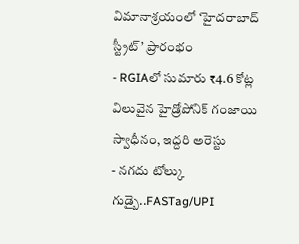విమానాశ్రయంలో ‘హైదరాబాద్ స్ట్రీట్’ ప్రారంభం
- RGIAలో సుమారు ₹4.6 కోట్ల విలువైన హైడ్రోపోనిక్ గంజాయి స్వాధీనం, ఇద్దరి అరెస్టు
- నగదు టోల్కు గుడ్బై..FASTag/UPI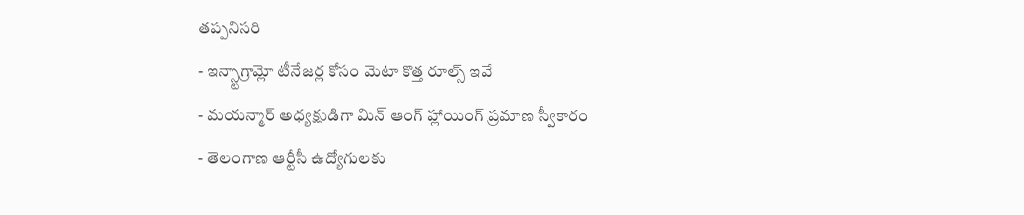తప్పనిసరి
- ఇన్స్టాగ్రామ్లో టీనేజర్ల కోసం మెటా కొత్త రూల్స్ ఇవే
- మయన్మార్ అధ్యక్షుడిగా మిన్ ఆంగ్ హ్లాయింగ్ ప్రమాణ స్వీకారం
- తెలంగాణ ఆర్టీసీ ఉద్యోగులకు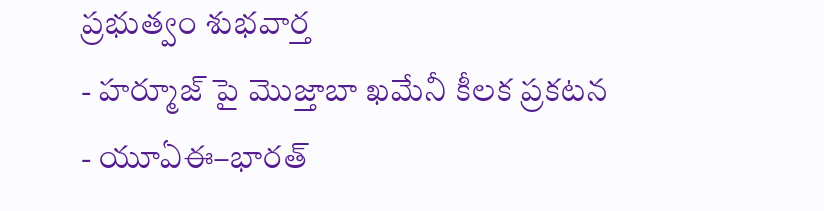ప్రభుత్వం శుభవార్త
- హర్మూజ్ పై మొజ్తాబా ఖమేనీ కీలక ప్రకటన
- యూఏఈ–భారత్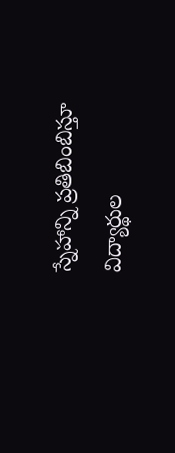స్నేహాన్ని ప్రతిబింబిస్తూ విద్యార్థుల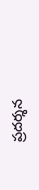ప్రదర్శన